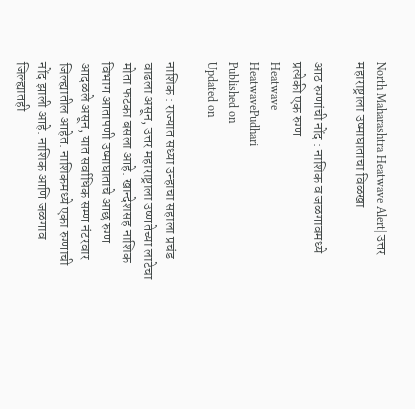North Maharashtra Heatwave Alert| उत्तर महाराष्ट्राला उष्माघाताचा विळखा

आठ रुग्णांची नोंद : नाशिक व जळगावमध्ये प्रत्येकी एक रुग्ण
Heatwave
HeatwavePudhari
Published on
Updated on

नाशिक : राज्यात सध्या उन्हाचा सहाला प्रचंड वाढला असून, उत्तर महाराष्ट्राला उष्णतेच्या लाटेचा मोता फटका बसला आहे. खान्देशसह नाशिक विभाग आतापणी उष्माघाताचे आछ रुग्ण आदळले असून, यात सर्वाधिक सम्ण नंटरवार जिल्ह्यातील आहेत. नाशिकमध्ये एका रुग्णाची नोंद झाली आहे. नाशिक आणि जळगाव जिल्ह्यातही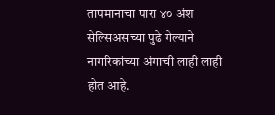तापमानाचा पारा ४० अंश सेल्सिअसच्या पुढे गेल्याने नागरिकांच्या अंगाची लाही लाही होत आहे.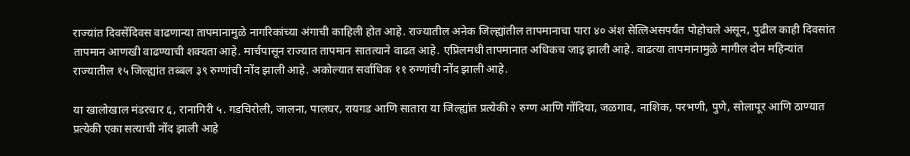राज्यांत दिवसेंदिवस वाढणान्या तापमानामुळे नागरिकांच्या अंगाची काहिली होत आहे. राज्यातील अनेक जिल्ह्यांतील तापमानाचा पारा ४० अंश सेत्लिअसपर्यंत पोहोचले असून, पुढील काही दिवसांत तापमान आणखी वाढण्याची शक्यता आहे. मार्चपासून राज्यात तापमान सातत्याने वाढत आहे. एप्रिलमधी तापमानात अधिकच जाइ झाली आहे. वाढत्या तापमानामुळे मागील दोन महिन्यांत राज्यातील १५ जिल्ह्यांत तब्बल ३९ रुग्णांची नोंद झाली आहे. अकोल्यात सर्वाधिक ११ रुग्णांची नोंद झाली आहे.

या खालोखाल मंडरचार ६, रानागिरी ५. गडचिरोली, जालना, पालघर, रायगड आणि सातारा या जिल्ह्यांत प्रत्येकी २ रुग्ण आणि गोंदिया, जळगाव, नाशिक, परभणी, पुणे, सोलापूर आणि ठाण्यात प्रत्येकी एका सत्याची नोंद झाली आहे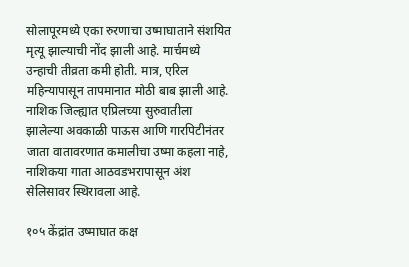सोलापूरमध्ये एका रुरणाचा उष्माघाताने संशयित मृत्यू झाल्याची नोंद झाली आहे. मार्चमध्ये उन्हाची तीव्रता कमी होती. मात्र, एरिल महिन्यापासून तापमानात मोठी बाब झाली आहे. नाशिक जिल्ह्यात एप्रिलच्या सुरुवातीला झालेल्या अवकाळी पाऊस आणि गारपिटीनंतर जाता वातावरणात कमालीचा उष्मा कहला नाहे, नाशिकया गाता आठवडभरापासून अंश सेलिसावर स्थिरावला आहे.

१०५ केंद्रांत उष्माघात कक्ष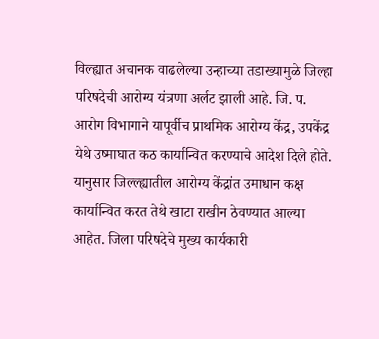विल्ह्यात अचानक वाढलेल्या उन्हाच्या तडाख्यामुळे जिल्हा परिषदेची आरोग्य यंत्रणा अर्लट झाली आहे. जि. प. आरोग विभागाने यापूर्वीच प्राथमिक आरोग्य केंद्र, उपकेंद्र येथे उष्माघात कठ कार्यान्वित करण्याचे आदेश दिले होते. यानुसार जिल्ल्ह्यातील आरोग्य केंद्रांत उमाधान कक्ष कार्यान्वित करत तेथे खाटा राखीन ठेवण्यात आल्या आहेत. जिला परिषदेचे मुख्य कार्यकारी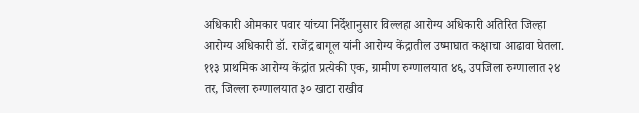अधिकारी ओमकार पवार यांच्या निर्देशानुसार विल्लहा आरोग्य अधिकारी अतिरित जिल्हा आरोग्य अधिकारी डॉ. राजेंद्र बागूल यांनी आरोग्य केंद्रातील उष्माघात कक्षाचा आढावा घेतला. ११३ प्राथमिक आरोग्य केंद्रांत प्रत्येकी एक, ग्रामीण रुग्णालयात ४६, उपजिला रुग्णालात २४ तर, जिल्ला रुग्णालयात ३० खाटा राखीव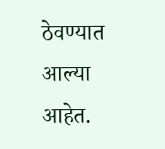ठेवण्यात आल्या आहेत.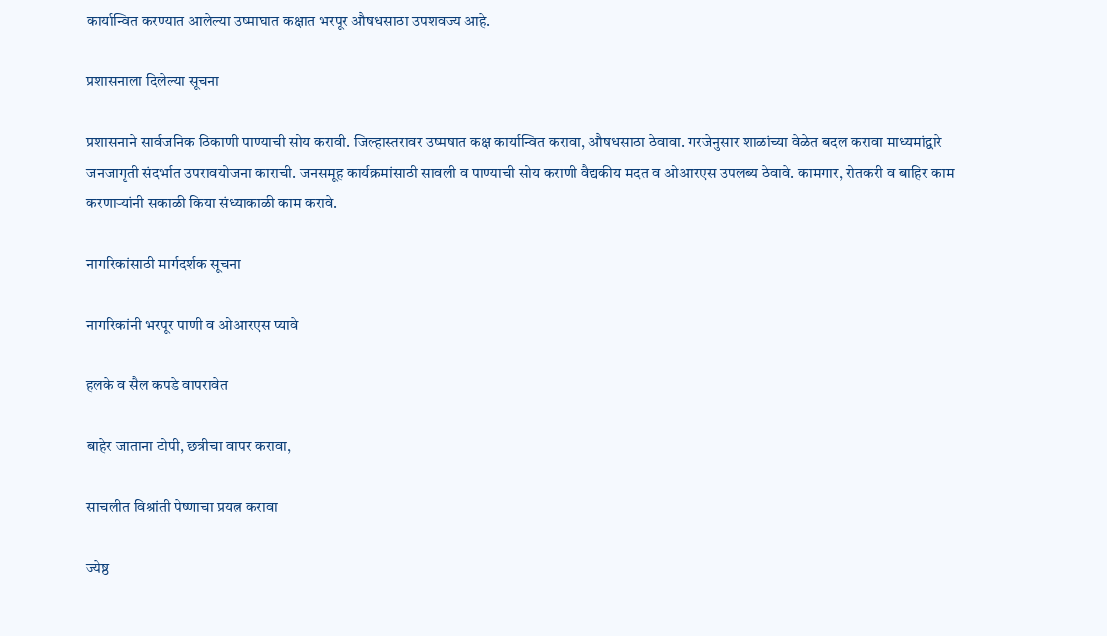कार्यान्वित करण्यात आलेल्या उष्माघात कक्षात भरपूर औषधसाठा उपशवज्य आहे.

प्रशासनाला दिलेल्या सूचना

प्रशासनाने सार्वजनिक ठिकाणी पाण्याची सोय करावी. जिल्हास्तरावर उष्मषात कक्ष कार्यान्वित करावा, औषधसाठा ठेवावा. गरजेनुसार शाळांच्या वेळेत बदल करावा माध्यमांद्वारे जनजागृती संदर्भात उपरावयोजना काराची. जनसमूह कार्यक्रमांसाठी सावली व पाण्याची सोय कराणी वैद्यकीय मदत व ओआरएस उपलब्य ठेवावे. कामगार, रोतकरी व बाहिर काम करणाऱ्यांनी सकाळी किया संध्याकाळी काम करावे.

नागरिकांसाठी मार्गदर्शक सूचना

नागरिकांनी भरपूर पाणी व ओआरएस प्यावे

हलके व सैल कपडे वापरावेत

बाहेर जाताना टोपी, छत्रीचा वापर करावा,

साचलीत विश्रांती पेष्णाचा प्रयत्न करावा

ज्येष्ठ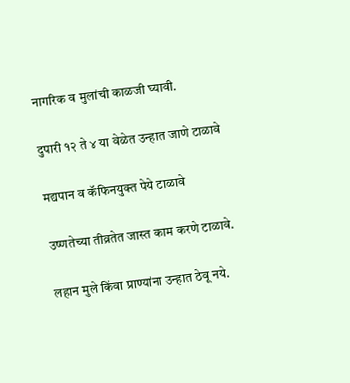नागरिक व मुलांची काळजी घ्यावी.

दुपारी १२ ते ४ या वेळेत उन्हात जाणे टाळावे

मद्यपान व कॅफिनयुक्त पेये टाळावे

उष्णतेच्या तीव्रतेत जास्त काम करणे टाळावे.

लहान मुले किंवा प्राण्यांना उन्हात ठेवू नये.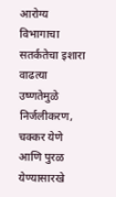आरोग्य विभागाचा सतर्कतेचा इशारा वाढत्या उष्णतेमुळे निर्जलीकरण, चक्कर येणे आणि पुरळ येण्यासारखे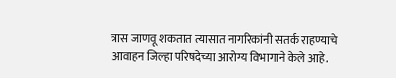त्रास जाणवू शकतात त्यासात नागरिकांनी सतर्क राहण्याचे आवाहन जिल्हा परिषदेच्या आरोग्य विभागाने केले आहे.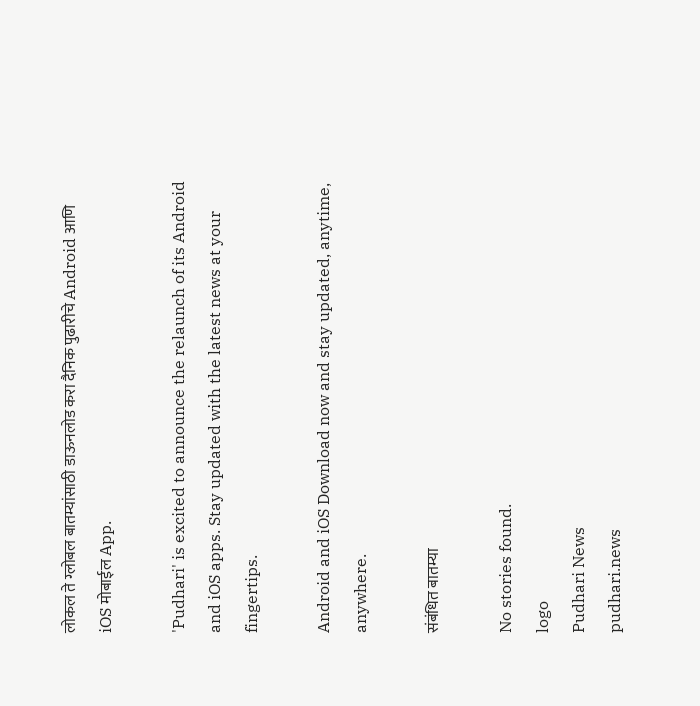लोकल ते ग्लोबल बातम्यांसाठी डाऊनलोड करा दैनिक पुढारीचे Android आणि iOS मोबाईल App.

'Pudhari' is excited to announce the relaunch of its Android and iOS apps. Stay updated with the latest news at your fingertips.

Android and iOS Download now and stay updated, anytime, anywhere.

संबंधित बातम्या

No stories found.
logo
Pudhari News
pudhari.news